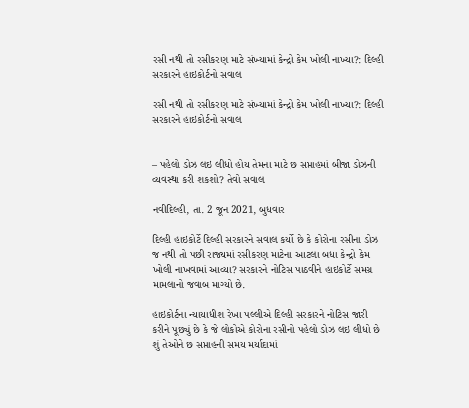રસી નથી તો રસીકરણ માટે સંખ્યામાં કેન્દ્રો કેમ ખોલી નાખ્યા?: દિલ્હી સરકારને હાઇકોર્ટનો સવાલ

રસી નથી તો રસીકરણ માટે સંખ્યામાં કેન્દ્રો કેમ ખોલી નાખ્યા?: દિલ્હી સરકારને હાઇકોર્ટનો સવાલ


– પહેલો ડોઝ લઇ લીધો હોય તેમના માટે છ સપ્તાહમાં બીજા ડોઝની વ્યવસ્થા કરી શકશો? તેવો સવાલ

નવીદિલ્હી, તા. 2 જૂન 2021, બુધવાર

દિલ્હી હાઇકોર્ટે દિલ્હી સરકારને સવાલ કર્યો છે કે કોરોના રસીના ડોઝ જ નથી તો પછી રાજ્યમાં રસીકરણ માટેના આટલા બધા કેન્દ્રો કેમ ખોલી નાખવામાં આવ્યા? સરકારને નોટિસ પાઠવીને હાઇકોર્ટે સમગ્ર મામલાનો જવાબ માગ્યો છે.

હાઇકોર્ટના ન્યાયાધીશ રેખા પલ્લીએ દિલ્હી સરકારને નોટિસ જારી કરીને પૂછ્યું છે કે જે લોકોએ કોરોના રસીનો પહેલો ડોઝ લઇ લીધો છે શું તેઓને છ સપ્તાહની સમય મર્યાદામાં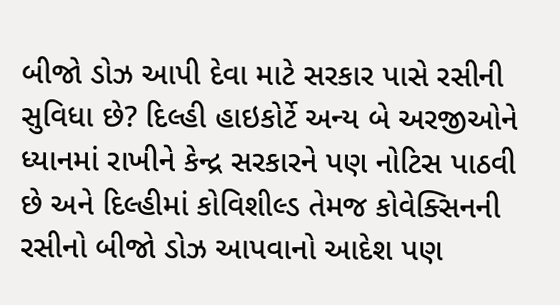બીજો ડોઝ આપી દેવા માટે સરકાર પાસે રસીની સુવિધા છે? દિલ્હી હાઇકોર્ટે અન્ય બે અરજીઓને ધ્યાનમાં રાખીને કેન્દ્ર સરકારને પણ નોટિસ પાઠવી છે અને દિલ્હીમાં કોવિશીલ્ડ તેમજ કોવેક્સિનની રસીનો બીજો ડોઝ આપવાનો આદેશ પણ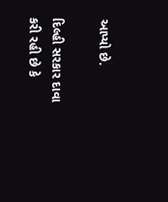આપ્યો છે.

દિલ્હી સરકાર દાવા કરી રહી છે કે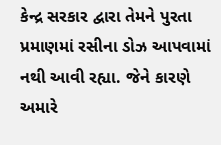કેન્દ્ર સરકાર દ્વારા તેમને પુરતા પ્રમાણમાં રસીના ડોઝ આપવામાં નથી આવી રહ્યા. જેને કારણે અમારે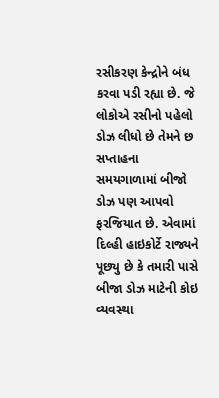રસીકરણ કેન્દ્રોને બંધ કરવા પડી રહ્યા છે. જે લોકોએ રસીનો પહેલો ડોઝ લીધો છે તેમને છ સપ્તાહના સમયગાળામાં બીજો ડોઝ પણ આપવો ફરજિયાત છે. એવામાં દિલ્હી હાઇકોર્ટે રાજ્યને પૂછ્યુ છે કે તમારી પાસે બીજા ડોઝ માટેની કોઇ વ્યવસ્થા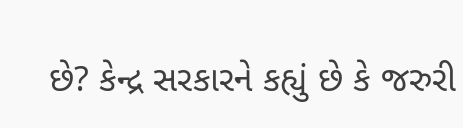છે? કેન્દ્ર સરકારને કહ્યું છે કે જરુરી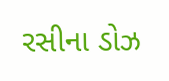રસીના ડોઝ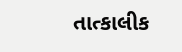તાત્કાલીક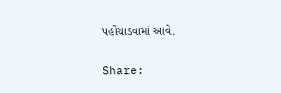પહોંચાડવામાં આવે.

Share: